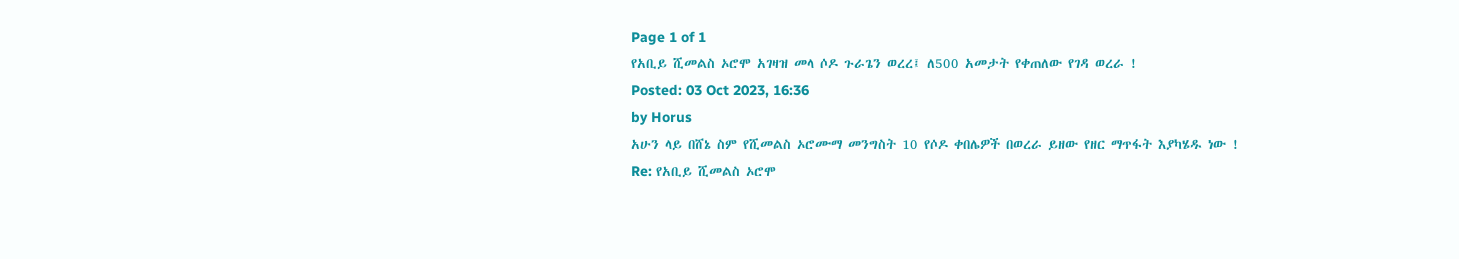Page 1 of 1
የአቢይ ሺመልስ ኦሮሞ አገዛዝ መላ ሶዶ ጉራጌን ወረረ፤ ለ500 አመታት የቀጠለው የገዳ ወረራ !
Posted: 03 Oct 2023, 16:36
by Horus
አሁን ላይ በሸኔ ስም የሺመልስ ኦሮሙማ መንግስት 10 የሶዶ ቀበሌዎች በወረራ ይዘው የዘር ማጥፋት እያካሄዱ ነው !
Re: የአቢይ ሺመልስ ኦሮሞ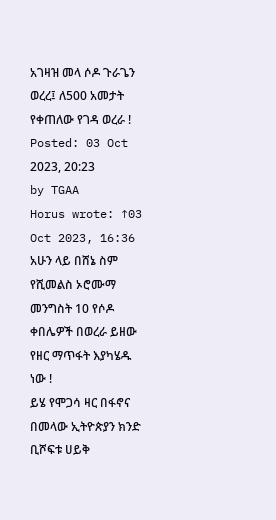አገዛዝ መላ ሶዶ ጉራጌን ወረረ፤ ለ500 አመታት የቀጠለው የገዳ ወረራ !
Posted: 03 Oct 2023, 20:23
by TGAA
Horus wrote: ↑03 Oct 2023, 16:36
አሁን ላይ በሸኔ ስም የሺመልስ ኦሮሙማ መንግስት 10 የሶዶ ቀበሌዎች በወረራ ይዘው የዘር ማጥፋት እያካሄዱ ነው !
ይሄ የሞጋሳ ዛር በፋኖና በመላው ኢትዮጵያን ክንድ ቢሾፍቱ ሀይቅ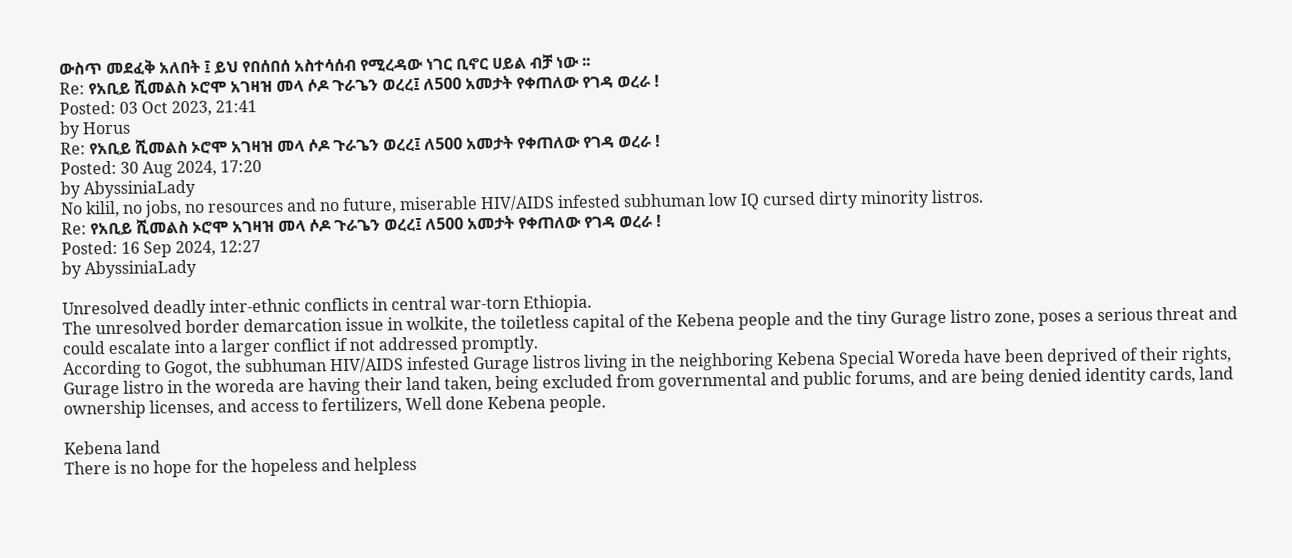ውስጥ መደፈቅ አለበት ፤ ይህ የበሰበሰ አስተሳሰብ የሚረዳው ነገር ቢኖር ሀይል ብቻ ነው ፡፡
Re: የአቢይ ሺመልስ ኦሮሞ አገዛዝ መላ ሶዶ ጉራጌን ወረረ፤ ለ500 አመታት የቀጠለው የገዳ ወረራ !
Posted: 03 Oct 2023, 21:41
by Horus
Re: የአቢይ ሺመልስ ኦሮሞ አገዛዝ መላ ሶዶ ጉራጌን ወረረ፤ ለ500 አመታት የቀጠለው የገዳ ወረራ !
Posted: 30 Aug 2024, 17:20
by AbyssiniaLady
No kilil, no jobs, no resources and no future, miserable HIV/AIDS infested subhuman low IQ cursed dirty minority listros.
Re: የአቢይ ሺመልስ ኦሮሞ አገዛዝ መላ ሶዶ ጉራጌን ወረረ፤ ለ500 አመታት የቀጠለው የገዳ ወረራ !
Posted: 16 Sep 2024, 12:27
by AbyssiniaLady

Unresolved deadly inter-ethnic conflicts in central war-torn Ethiopia.
The unresolved border demarcation issue in wolkite, the toiletless capital of the Kebena people and the tiny Gurage listro zone, poses a serious threat and could escalate into a larger conflict if not addressed promptly.
According to Gogot, the subhuman HIV/AIDS infested Gurage listros living in the neighboring Kebena Special Woreda have been deprived of their rights, Gurage listro in the woreda are having their land taken, being excluded from governmental and public forums, and are being denied identity cards, land ownership licenses, and access to fertilizers, Well done Kebena people.

Kebena land
There is no hope for the hopeless and helpless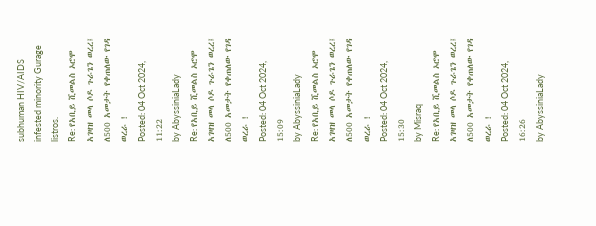subhuman HIV/AIDS infested minority Gurage listros.
Re: የአቢይ ሺመልስ ኦሮሞ አገዛዝ መላ ሶዶ ጉራጌን ወረረ፤ ለ500 አመታት የቀጠለው የገዳ ወረራ !
Posted: 04 Oct 2024, 11:22
by AbyssiniaLady
Re: የአቢይ ሺመልስ ኦሮሞ አገዛዝ መላ ሶዶ ጉራጌን ወረረ፤ ለ500 አመታት የቀጠለው የገዳ ወረራ !
Posted: 04 Oct 2024, 15:09
by AbyssiniaLady
Re: የአቢይ ሺመልስ ኦሮሞ አገዛዝ መላ ሶዶ ጉራጌን ወረረ፤ ለ500 አመታት የቀጠለው የገዳ ወረራ !
Posted: 04 Oct 2024, 15:30
by Misraq
Re: የአቢይ ሺመልስ ኦሮሞ አገዛዝ መላ ሶዶ ጉራጌን ወረረ፤ ለ500 አመታት የቀጠለው የገዳ ወረራ !
Posted: 04 Oct 2024, 16:26
by AbyssiniaLady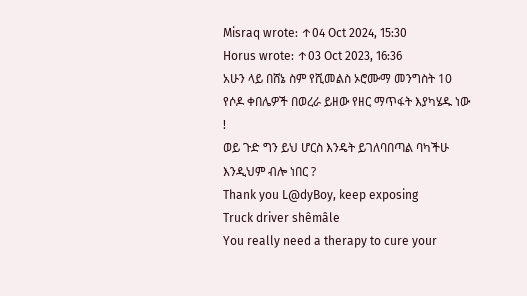Misraq wrote: ↑04 Oct 2024, 15:30
Horus wrote: ↑03 Oct 2023, 16:36
አሁን ላይ በሸኔ ስም የሺመልስ ኦሮሙማ መንግስት 10 የሶዶ ቀበሌዎች በወረራ ይዘው የዘር ማጥፋት እያካሄዱ ነው !
ወይ ጉድ ግን ይህ ሆርስ እንዴት ይገለባበጣል ባካችሁ
እንዲህም ብሎ ነበር ?
Thank you L@dyBoy, keep exposing
Truck driver shêmâle
You really need a therapy to cure your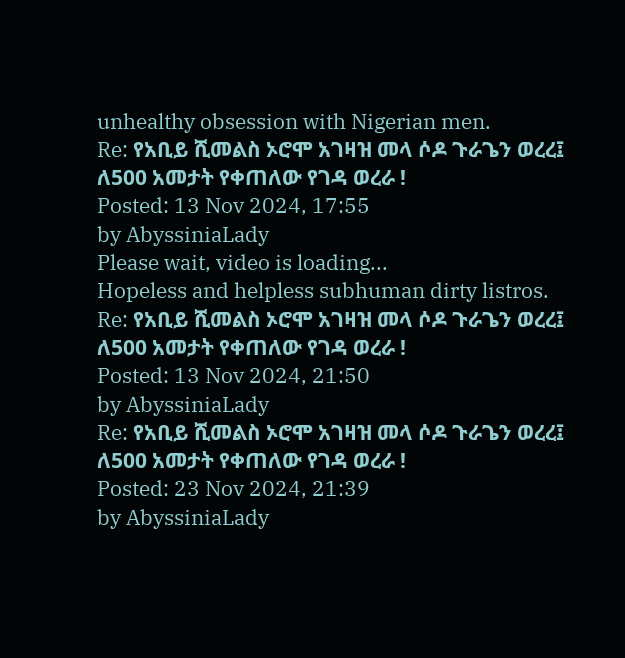unhealthy obsession with Nigerian men.
Re: የአቢይ ሺመልስ ኦሮሞ አገዛዝ መላ ሶዶ ጉራጌን ወረረ፤ ለ500 አመታት የቀጠለው የገዳ ወረራ !
Posted: 13 Nov 2024, 17:55
by AbyssiniaLady
Please wait, video is loading...
Hopeless and helpless subhuman dirty listros.
Re: የአቢይ ሺመልስ ኦሮሞ አገዛዝ መላ ሶዶ ጉራጌን ወረረ፤ ለ500 አመታት የቀጠለው የገዳ ወረራ !
Posted: 13 Nov 2024, 21:50
by AbyssiniaLady
Re: የአቢይ ሺመልስ ኦሮሞ አገዛዝ መላ ሶዶ ጉራጌን ወረረ፤ ለ500 አመታት የቀጠለው የገዳ ወረራ !
Posted: 23 Nov 2024, 21:39
by AbyssiniaLady